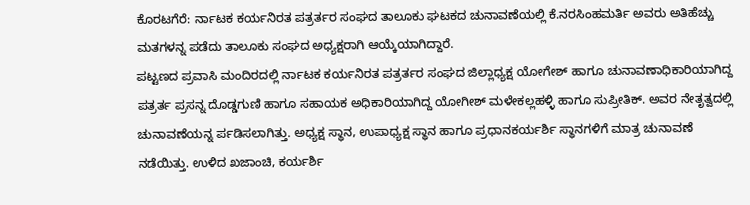ಕೊರಟಗೆರೆ: ರ್ನಾಟಕ ಕರ್ಯನಿರತ ಪತ್ರರ್ತರ ಸಂಘದ ತಾಲೂಕು ಘಟಕದ ಚುನಾವಣೆಯಲ್ಲಿ ಕೆ.ನರಸಿಂಹಮರ್ತಿ ಅವರು ಅತಿಹೆಚ್ಚು ಮತಗಳನ್ನ ಪಡೆದು ತಾಲೂಕು ಸಂಘದ ಅಧ್ಯಕ್ಷರಾಗಿ ಆಯ್ಕೆಯಾಗಿದ್ದಾರೆ.
ಪಟ್ಟಣದ ಪ್ರವಾಸಿ ಮಂದಿರದಲ್ಲಿ ರ್ನಾಟಕ ಕರ್ಯನಿರತ ಪತ್ರರ್ತರ ಸಂಘದ ಜಿಲ್ಲಾಧ್ಯಕ್ಷ ಯೋಗೇಶ್ ಹಾಗೂ ಚುನಾವಣಾಧಿಕಾರಿಯಾಗಿದ್ದ ಪತ್ರರ್ತ ಪ್ರಸನ್ನ ದೊಡ್ಡಗುಣಿ ಹಾಗೂ ಸಹಾಯಕ ಅಧಿಕಾರಿಯಾಗಿದ್ದ ಯೋಗೀಶ್ ಮಳೇಕಲ್ಲಹಳ್ಳಿ ಹಾಗೂ ಸುಪ್ರೀತಿಕ್. ಅವರ ನೇತೃತ್ವದಲ್ಲಿ ಚುನಾವಣೆಯನ್ನ ರ್ಪಡಿಸಲಾಗಿತ್ತು. ಅಧ್ಯಕ್ಷ ಸ್ಥಾನ, ಉಪಾಧ್ಯಕ್ಷ ಸ್ಥಾನ ಹಾಗೂ ಪ್ರಧಾನಕರ್ಯರ್ಶಿ ಸ್ಥಾನಗಳಿಗೆ ಮಾತ್ರ ಚುನಾವಣೆ ನಡೆಯಿತ್ತು. ಉಳಿದ ಖಜಾಂಚಿ, ಕರ್ಯರ್ಶಿ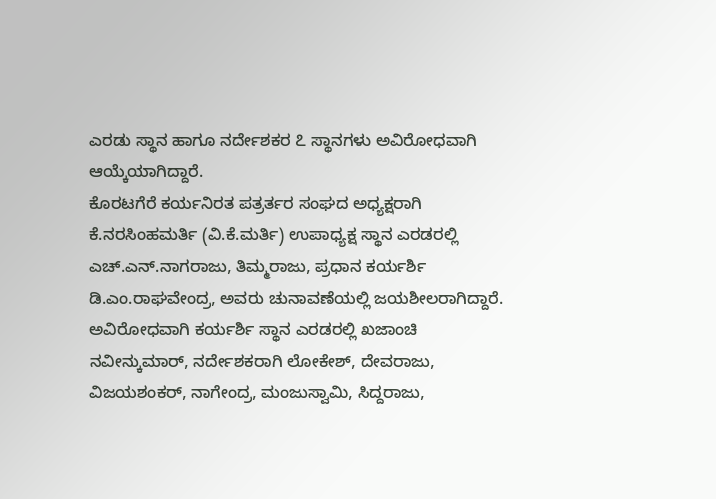ಎರಡು ಸ್ಥಾನ ಹಾಗೂ ನರ್ದೇಶಕರ ೭ ಸ್ಥಾನಗಳು ಅವಿರೋಧವಾಗಿ ಆಯ್ಕೆಯಾಗಿದ್ದಾರೆ.
ಕೊರಟಗೆರೆ ಕರ್ಯನಿರತ ಪತ್ರರ್ತರ ಸಂಘದ ಅಧ್ಯಕ್ಷರಾಗಿ ಕೆ.ನರಸಿಂಹಮರ್ತಿ (ವಿ.ಕೆ.ಮರ್ತಿ) ಉಪಾಧ್ಯಕ್ಷ ಸ್ಥಾನ ಎರಡರಲ್ಲಿ ಎಚ್.ಎನ್.ನಾಗರಾಜು, ತಿಮ್ಮರಾಜು, ಪ್ರಧಾನ ಕರ್ಯರ್ಶಿ ಡಿ.ಎಂ.ರಾಘವೇಂದ್ರ, ಅವರು ಚುನಾವಣೆಯಲ್ಲಿ ಜಯಶೀಲರಾಗಿದ್ದಾರೆ. ಅವಿರೋಧವಾಗಿ ಕರ್ಯರ್ಶಿ ಸ್ಥಾನ ಎರಡರಲ್ಲಿ ಖಜಾಂಚಿ ನವೀನ್ಕುಮಾರ್, ನರ್ದೇಶಕರಾಗಿ ಲೋಕೇಶ್, ದೇವರಾಜು, ವಿಜಯಶಂಕರ್, ನಾಗೇಂದ್ರ, ಮಂಜುಸ್ವಾಮಿ, ಸಿದ್ದರಾಜು,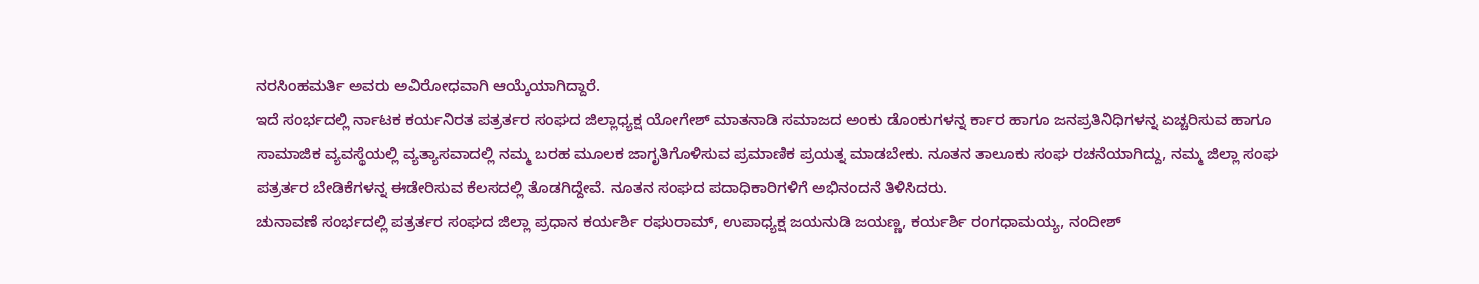ನರಸಿಂಹಮರ್ತಿ ಅವರು ಅವಿರೋಧವಾಗಿ ಆಯ್ಕೆಯಾಗಿದ್ದಾರೆ.
ಇದೆ ಸಂರ್ಭದಲ್ಲಿ ರ್ನಾಟಕ ಕರ್ಯನಿರತ ಪತ್ರರ್ತರ ಸಂಘದ ಜಿಲ್ಲಾಧ್ಯಕ್ಷ ಯೋಗೇಶ್ ಮಾತನಾಡಿ ಸಮಾಜದ ಅಂಕು ಡೊಂಕುಗಳನ್ನ ರ್ಕಾರ ಹಾಗೂ ಜನಪ್ರತಿನಿಧಿಗಳನ್ನ ಏಚ್ಚರಿಸುವ ಹಾಗೂ ಸಾಮಾಜಿಕ ವ್ಯವಸ್ಥೆಯಲ್ಲಿ ವ್ಯತ್ಯಾಸವಾದಲ್ಲಿ ನಮ್ಮ ಬರಹ ಮೂಲಕ ಜಾಗೃತಿಗೊಳಿಸುವ ಪ್ರಮಾಣಿಕ ಪ್ರಯತ್ನ ಮಾಡಬೇಕು. ನೂತನ ತಾಲೂಕು ಸಂಘ ರಚನೆಯಾಗಿದ್ದು, ನಮ್ಮ ಜಿಲ್ಲಾ ಸಂಘ ಪತ್ರರ್ತರ ಬೇಡಿಕೆಗಳನ್ನ ಈಡೇರಿಸುವ ಕೆಲಸದಲ್ಲಿ ತೊಡಗಿದ್ದೇವೆ. ನೂತನ ಸಂಘದ ಪದಾಧಿಕಾರಿಗಳಿಗೆ ಅಭಿನಂದನೆ ತಿಳಿಸಿದರು.
ಚುನಾವಣೆ ಸಂರ್ಭದಲ್ಲಿ ಪತ್ರರ್ತರ ಸಂಘದ ಜಿಲ್ಲಾ ಪ್ರಧಾನ ಕರ್ಯರ್ಶಿ ರಘುರಾಮ್, ಉಪಾಧ್ಯಕ್ಷ ಜಯನುಡಿ ಜಯಣ್ಣ, ಕರ್ಯರ್ಶಿ ರಂಗಧಾಮಯ್ಯ, ನಂದೀಶ್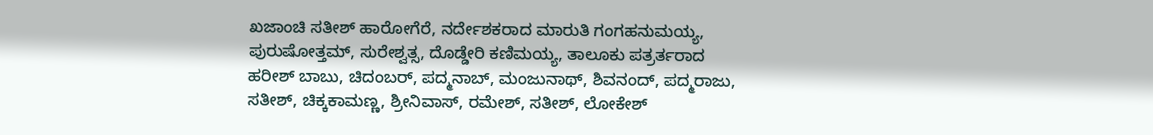ಖಜಾಂಚಿ ಸತೀಶ್ ಹಾರೋಗೆರೆ, ನರ್ದೇಶಕರಾದ ಮಾರುತಿ ಗಂಗಹನುಮಯ್ಯ, ಪುರುಷೋತ್ತಮ್, ಸುರೇಶ್ವತ್ಸ, ದೊಡ್ಡೇರಿ ಕಣಿಮಯ್ಯ, ತಾಲೂಕು ಪತ್ರರ್ತರಾದ ಹರೀಶ್ ಬಾಬು, ಚಿದಂಬರ್, ಪದ್ಮನಾಬ್, ಮಂಜುನಾಥ್, ಶಿವನಂದ್, ಪದ್ಮರಾಜು, ಸತೀಶ್, ಚಿಕ್ಕಕಾಮಣ್ಣ, ಶ್ರೀನಿವಾಸ್, ರಮೇಶ್, ಸತೀಶ್, ಲೋಕೇಶ್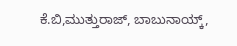ಕೆ.ಬಿ,ಮುತ್ತುರಾಜ್, ಬಾಬುನಾಯ್ಕ್,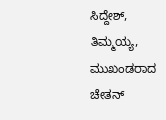ಸಿದ್ದೇಶ್, ತಿಮ್ಮಯ್ಯ, ಮುಖಂಡರಾದ ಚೇತನ್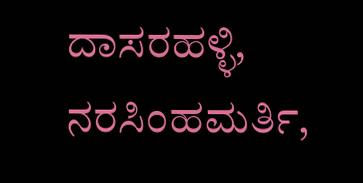ದಾಸರಹಳ್ಳಿ, ನರಸಿಂಹಮರ್ತಿ,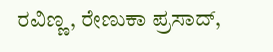ರವಿಣ್ಣ, ರೇಣುಕಾ ಪ್ರಸಾದ್,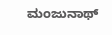ಮಂಜುನಾಥ್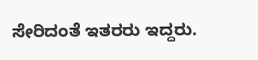ಸೇರಿದಂತೆ ಇತರರು ಇದ್ದರು.